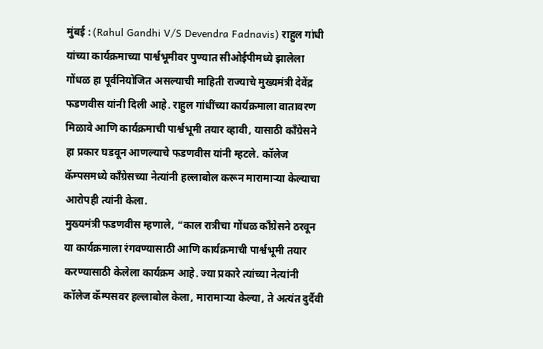मुंबई : (Rahul Gandhi V/S Devendra Fadnavis) राहुल गांधी यांच्या कार्यक्रमाच्या पार्श्वभूमीवर पुण्यात सीओईपीमध्ये झालेला गोंधळ हा पूर्वनियोजित असल्याची माहिती राज्याचे मुख्यमंत्री देवेंद्र फडणवीस यांनी दिली आहे. राहुल गांधींच्या कार्यक्रमाला वातावरण मिळावे आणि कार्यक्रमाची पार्श्वभूमी तयार व्हावी, यासाठी काँग्रेसने हा प्रकार घडवून आणल्याचे फडणवीस यांनी म्हटले. कॉलेज कॅम्पसमध्ये काँग्रेसच्या नेत्यांनी हल्लाबोल करून मारामाऱ्या केल्याचा आरोपही त्यांनी केला.
मुख्यमंत्री फडणवीस म्हणाले, “काल रात्रीचा गोंधळ काँग्रेसने ठरवून या कार्यक्रमाला रंगवण्यासाठी आणि कार्यक्रमाची पार्श्वभूमी तयार करण्यासाठी केलेला कार्यक्रम आहे. ज्या प्रकारे त्यांच्या नेत्यांनी कॉलेज कॅम्पसवर हल्लाबोल केला, मारामाऱ्या केल्या, ते अत्यंत दुर्दैवी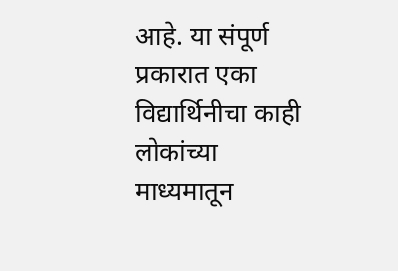आहे. या संपूर्ण प्रकारात एका विद्यार्थिनीचा काही लोकांच्या माध्यमातून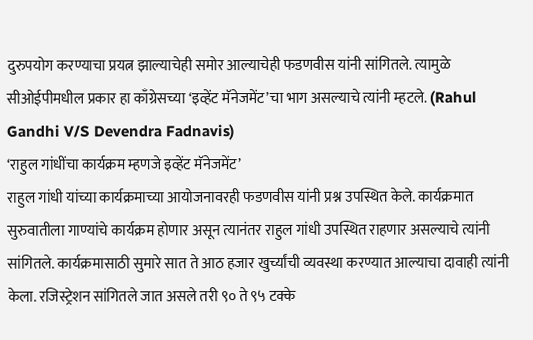दुरुपयोग करण्याचा प्रयत्न झाल्याचेही समोर आल्याचेही फडणवीस यांनी सांगितले. त्यामुळे सीओईपीमधील प्रकार हा काँग्रेसच्या ‘इव्हेंट मॅनेजमेंट’चा भाग असल्याचे त्यांनी म्हटले. (Rahul Gandhi V/S Devendra Fadnavis)
‘राहुल गांधींचा कार्यक्रम म्हणजे इव्हेंट मॅनेजमेंट’
राहुल गांधी यांच्या कार्यक्रमाच्या आयोजनावरही फडणवीस यांनी प्रश्न उपस्थित केले. कार्यक्रमात सुरुवातीला गाण्यांचे कार्यक्रम होणार असून त्यानंतर राहुल गांधी उपस्थित राहणार असल्याचे त्यांनी सांगितले. कार्यक्रमासाठी सुमारे सात ते आठ हजार खुर्च्यांची व्यवस्था करण्यात आल्याचा दावाही त्यांनी केला. रजिस्ट्रेशन सांगितले जात असले तरी ९० ते ९५ टक्के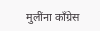मुलींना काँग्रेस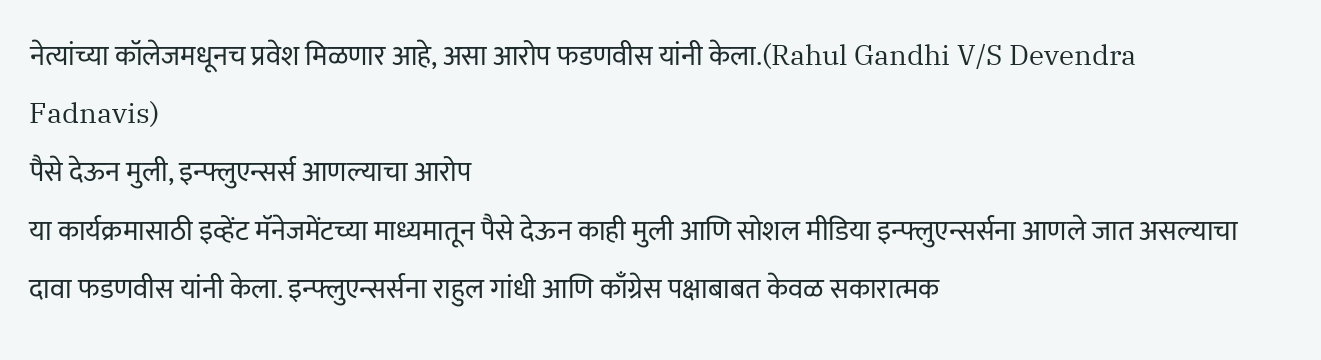नेत्यांच्या कॉलेजमधूनच प्रवेश मिळणार आहे, असा आरोप फडणवीस यांनी केला.(Rahul Gandhi V/S Devendra Fadnavis)
पैसे देऊन मुली, इन्फ्लुएन्सर्स आणल्याचा आरोप
या कार्यक्रमासाठी इव्हेंट मॅनेजमेंटच्या माध्यमातून पैसे देऊन काही मुली आणि सोशल मीडिया इन्फ्लुएन्सर्सना आणले जात असल्याचा दावा फडणवीस यांनी केला. इन्फ्लुएन्सर्सना राहुल गांधी आणि काँग्रेस पक्षाबाबत केवळ सकारात्मक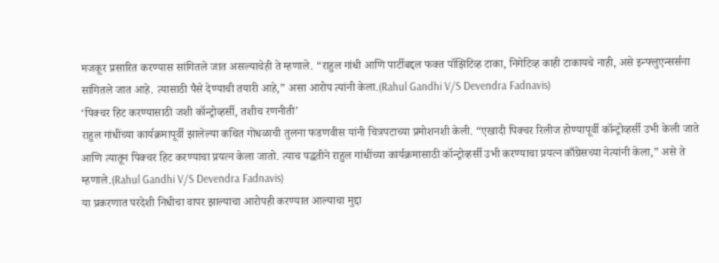मजकूर प्रसारित करण्यास सांगितले जात असल्याचेही ते म्हणाले. “राहुल गांधी आणि पार्टीबद्दल फक्त पॉझिटिव्ह टाका, निगेटिव्ह काही टाकायचे नाही, असे इन्फ्लुएन्सर्सना सांगितले जात आहे. त्यासाठी पैसे देण्याची तयारी आहे,” असा आरोप त्यांनी केला.(Rahul Gandhi V/S Devendra Fadnavis)
‘पिक्चर हिट करण्यासाठी जशी कॉन्ट्रोव्हर्सी, तशीच रणनीती’
राहुल गांधींच्या कार्यक्रमापूर्वी झालेल्या कथित गोंधळाची तुलना फडणवीस यांनी चित्रपटाच्या प्रमोशनशी केली. “एखादी पिक्चर रिलीज होण्यापूर्वी कॉन्ट्रोव्हर्सी उभी केली जाते आणि त्यातून पिक्चर हिट करण्याचा प्रयत्न केला जातो. त्याच पद्धतीने राहुल गांधींच्या कार्यक्रमासाठी कॉन्ट्रोव्हर्सी उभी करण्याचा प्रयत्न काँग्रेसच्या नेत्यांनी केला,” असे ते म्हणाले.(Rahul Gandhi V/S Devendra Fadnavis)
या प्रकरणात परदेशी निधीचा वापर झाल्याचा आरोपही करण्यात आल्याचा मुद्दा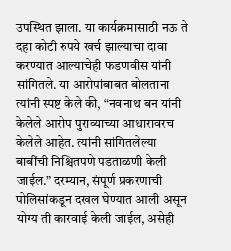उपस्थित झाला. या कार्यक्रमासाठी नऊ ते दहा कोटी रुपये खर्च झाल्याचा दावा करण्यात आल्याचेही फडणवीस यांनी सांगितले. या आरोपांबाबत बोलताना त्यांनी स्पष्ट केले की, “नवनाथ बन यांनी केलेले आरोप पुराव्याच्या आधारावरच केलेले आहेत. त्यांनी सांगितलेल्या बाबींची निश्चितपणे पडताळणी केली जाईल.” दरम्यान, संपूर्ण प्रकरणाची पोलिसांकडून दखल घेण्यात आली असून योग्य ती कारवाई केली जाईल, असेही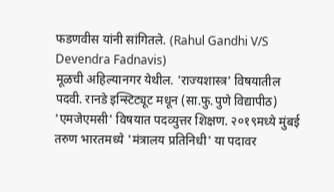फडणवीस यांनी सांगितले. (Rahul Gandhi V/S Devendra Fadnavis)
मूळची अहिल्यानगर येथील. 'राज्यशास्त्र' विषयातील पदवी. रानडे इन्स्टिट्यूट मधून (सा.फु.पुणे विद्यापीठ) 'एमजेएमसी' विषयात पदव्युत्तर शिक्षण. २०१९मध्ये मुंबई तरुण भारतमध्ये 'मंत्रालय प्रतिनिधी' या पदावर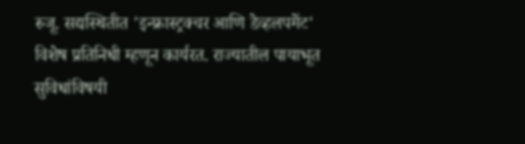रुजू. सद्यस्थितीत 'इन्फ्रास्ट्रक्चर आणि डेव्हलपमेंट' विशेष प्रतिनिधी म्हणून कार्यरत. राज्यातील पायाभूत सुविधांविषयी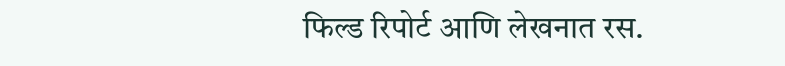फिल्ड रिपोर्ट आणि लेखनात रस.